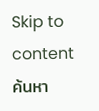Skip to content
ค้นหา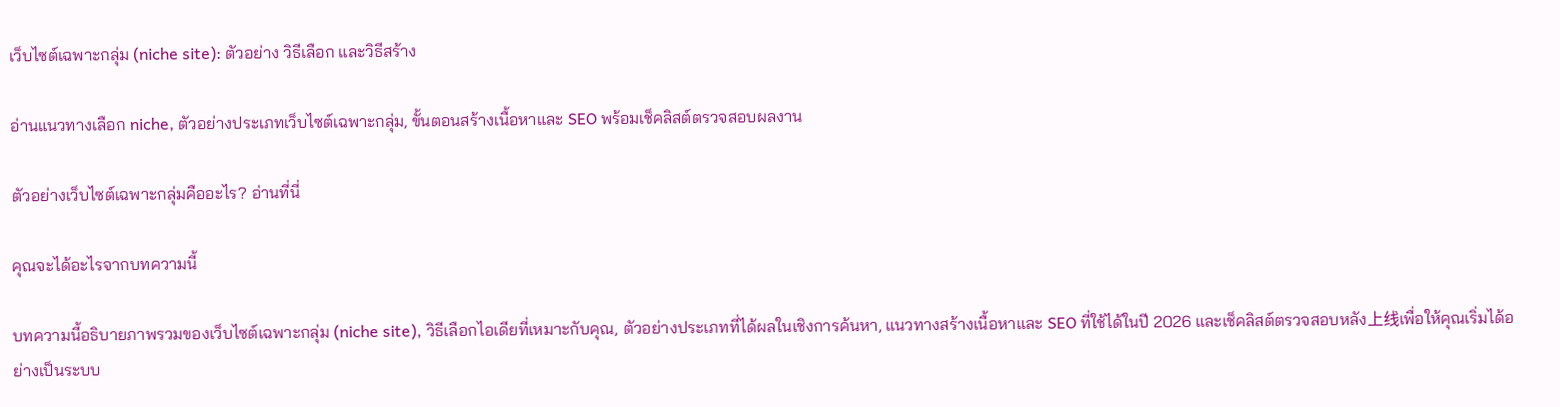เว็บไซต์เฉพาะกลุ่ม (niche site): ตัวอย่าง วิธีเลือก และวิธีสร้าง

อ่านแนวทางเลือก niche, ตัวอย่างประเภทเว็บไซต์เฉพาะกลุ่ม, ขั้นตอนสร้างเนื้อหาและ SEO พร้อมเช็คลิสต์ตรวจสอบผลงาน

ตัวอย่างเว็บไซต์เฉพาะกลุ่มคืออะไร? อ่านที่นี่

คุณจะได้อะไรจากบทความนี้

บทความนี้อธิบายภาพรวมของเว็บไซต์เฉพาะกลุ่ม (niche site), วิธีเลือกไอเดียที่เหมาะกับคุณ, ตัวอย่างประเภทที่ได้ผลในเชิงการค้นหา, แนวทางสร้างเนื้อหาและ SEO ที่ใช้ได้ในปี 2026 และเช็คลิสต์ตรวจสอบหลัง上线เพื่อให้คุณเริ่มได้อย่างเป็นระบบ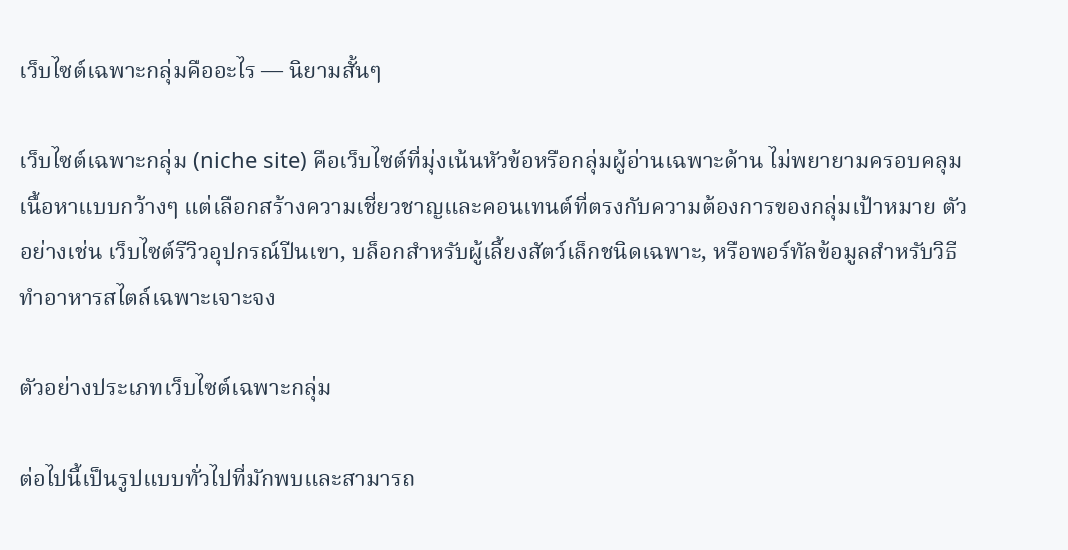เว็บไซต์เฉพาะกลุ่มคืออะไร — นิยามสั้นๆ

เว็บไซต์เฉพาะกลุ่ม (niche site) คือเว็บไซต์ที่มุ่งเน้นหัวข้อหรือกลุ่มผู้อ่านเฉพาะด้าน ไม่พยายามครอบคลุมเนื้อหาแบบกว้างๆ แต่เลือกสร้างความเชี่ยวชาญและคอนเทนต์ที่ตรงกับความต้องการของกลุ่มเป้าหมาย ตัวอย่างเช่น เว็บไซต์รีวิวอุปกรณ์ปีนเขา, บล็อกสำหรับผู้เลี้ยงสัตว์เล็กชนิดเฉพาะ, หรือพอร์ทัลข้อมูลสำหรับวิธีทำอาหารสไตล์เฉพาะเจาะจง

ตัวอย่างประเภทเว็บไซต์เฉพาะกลุ่ม

ต่อไปนี้เป็นรูปแบบทั่วไปที่มักพบและสามารถ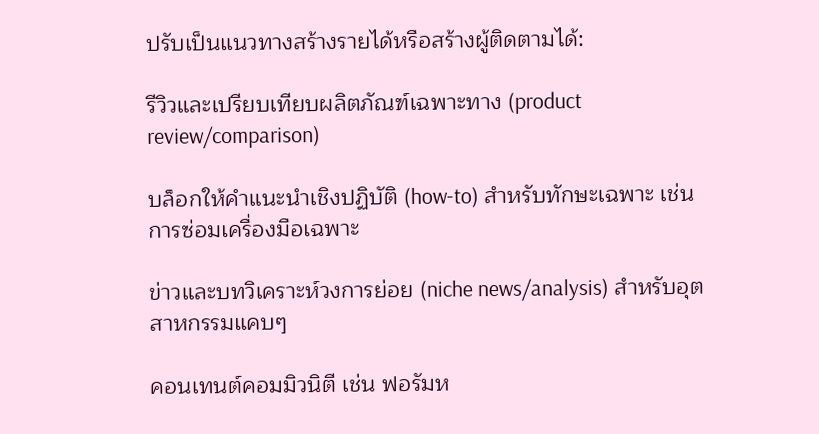ปรับเป็นแนวทางสร้างรายได้หรือสร้างผู้ติดตามได้:

รีวิวและเปรียบเทียบผลิตภัณฑ์เฉพาะทาง (product review/comparison)

บล็อกให้คำแนะนำเชิงปฏิบัติ (how-to) สำหรับทักษะเฉพาะ เช่น การซ่อมเครื่องมือเฉพาะ

ข่าวและบทวิเคราะห์วงการย่อย (niche news/analysis) สำหรับอุตสาหกรรมแคบๆ

คอนเทนต์คอมมิวนิตี เช่น ฟอรัมห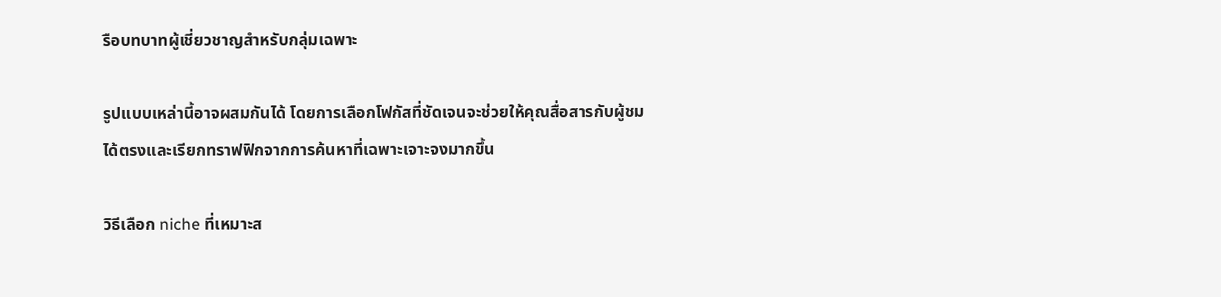รือบทบาทผู้เชี่ยวชาญสำหรับกลุ่มเฉพาะ

รูปแบบเหล่านี้อาจผสมกันได้ โดยการเลือกโฟกัสที่ชัดเจนจะช่วยให้คุณสื่อสารกับผู้ชมได้ตรงและเรียกทราฟฟิกจากการค้นหาที่เฉพาะเจาะจงมากขึ้น

วิธีเลือก niche ที่เหมาะส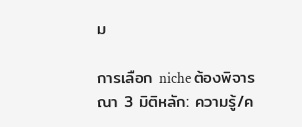ม

การเลือก niche ต้องพิจารณา 3 มิติหลัก: ความรู้/ค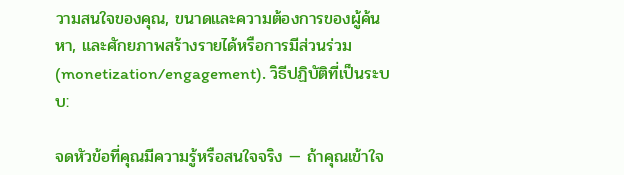วามสนใจของคุณ, ขนาดและความต้องการของผู้ค้นหา, และศักยภาพสร้างรายได้หรือการมีส่วนร่วม (monetization/engagement). วิธีปฏิบัติที่เป็นระบบ:

จดหัวข้อที่คุณมีความรู้หรือสนใจจริง — ถ้าคุณเข้าใจ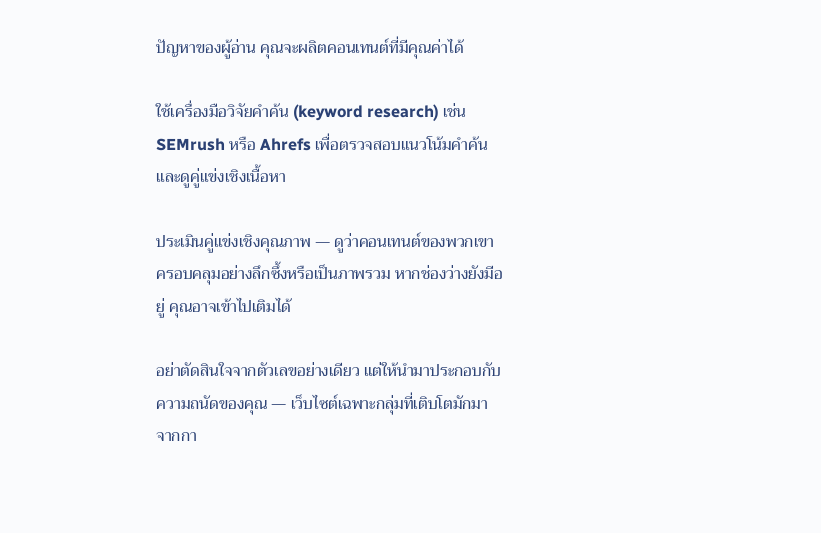ปัญหาของผู้อ่าน คุณจะผลิตคอนเทนต์ที่มีคุณค่าได้

ใช้เครื่องมือวิจัยคำค้น (keyword research) เช่น SEMrush หรือ Ahrefs เพื่อตรวจสอบแนวโน้มคำค้นและดูคู่แข่งเชิงเนื้อหา

ประเมินคู่แข่งเชิงคุณภาพ — ดูว่าคอนเทนต์ของพวกเขาครอบคลุมอย่างลึกซึ้งหรือเป็นภาพรวม หากช่องว่างยังมีอยู่ คุณอาจเข้าไปเติมได้

อย่าตัดสินใจจากตัวเลขอย่างเดียว แต่ให้นำมาประกอบกับความถนัดของคุณ — เว็บไซต์เฉพาะกลุ่มที่เติบโตมักมาจากกา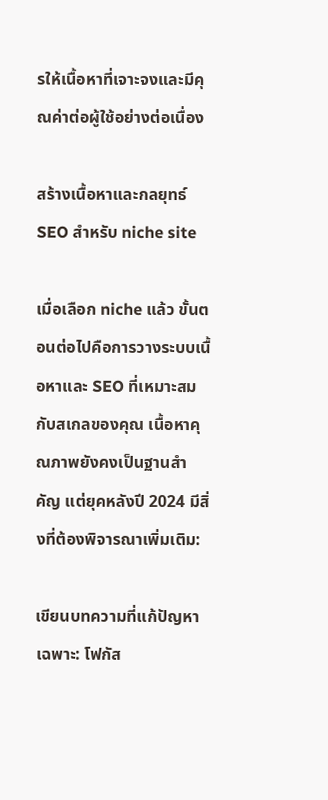รให้เนื้อหาที่เจาะจงและมีคุณค่าต่อผู้ใช้อย่างต่อเนื่อง

สร้างเนื้อหาและกลยุทธ์ SEO สำหรับ niche site

เมื่อเลือก niche แล้ว ขั้นตอนต่อไปคือการวางระบบเนื้อหาและ SEO ที่เหมาะสมกับสเกลของคุณ เนื้อหาคุณภาพยังคงเป็นฐานสำคัญ แต่ยุคหลังปี 2024 มีสิ่งที่ต้องพิจารณาเพิ่มเติม:

เขียนบทความที่แก้ปัญหาเฉพาะ: โฟกัส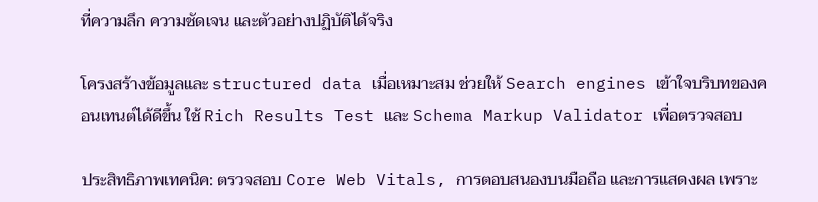ที่ความลึก ความชัดเจน และตัวอย่างปฏิบัติได้จริง

โครงสร้างข้อมูลและ structured data เมื่อเหมาะสม ช่วยให้ Search engines เข้าใจบริบทของคอนเทนต์ได้ดีขึ้น ใช้ Rich Results Test และ Schema Markup Validator เพื่อตรวจสอบ

ประสิทธิภาพเทคนิค: ตรวจสอบ Core Web Vitals, การตอบสนองบนมือถือ และการแสดงผล เพราะ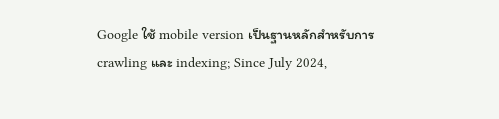Google ใช้ mobile version เป็นฐานหลักสำหรับการ crawling และ indexing; Since July 2024,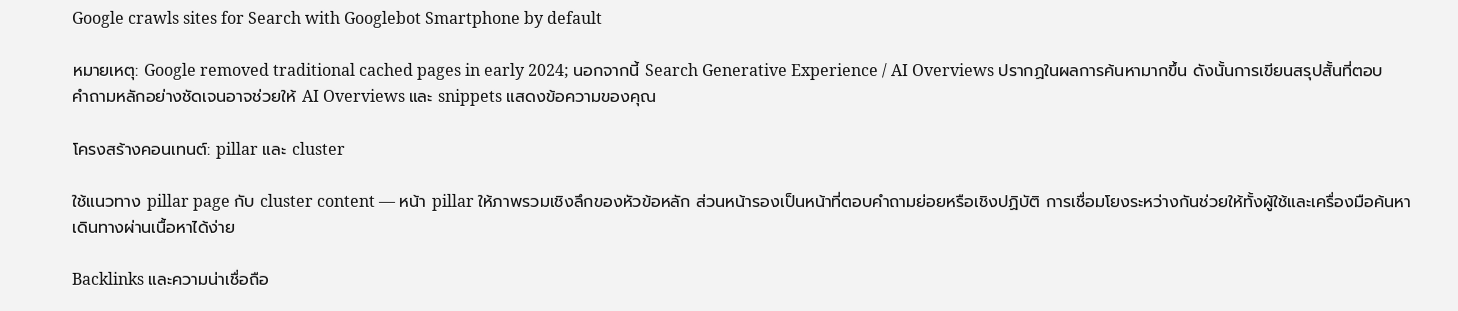Google crawls sites for Search with Googlebot Smartphone by default

หมายเหตุ: Google removed traditional cached pages in early 2024; นอกจากนี้ Search Generative Experience / AI Overviews ปรากฏในผลการค้นหามากขึ้น ดังนั้นการเขียนสรุปสั้นที่ตอบคำถามหลักอย่างชัดเจนอาจช่วยให้ AI Overviews และ snippets แสดงข้อความของคุณ

โครงสร้างคอนเทนต์: pillar และ cluster

ใช้แนวทาง pillar page กับ cluster content — หน้า pillar ให้ภาพรวมเชิงลึกของหัวข้อหลัก ส่วนหน้ารองเป็นหน้าที่ตอบคำถามย่อยหรือเชิงปฏิบัติ การเชื่อมโยงระหว่างกันช่วยให้ทั้งผู้ใช้และเครื่องมือค้นหาเดินทางผ่านเนื้อหาได้ง่าย

Backlinks และความน่าเชื่อถือ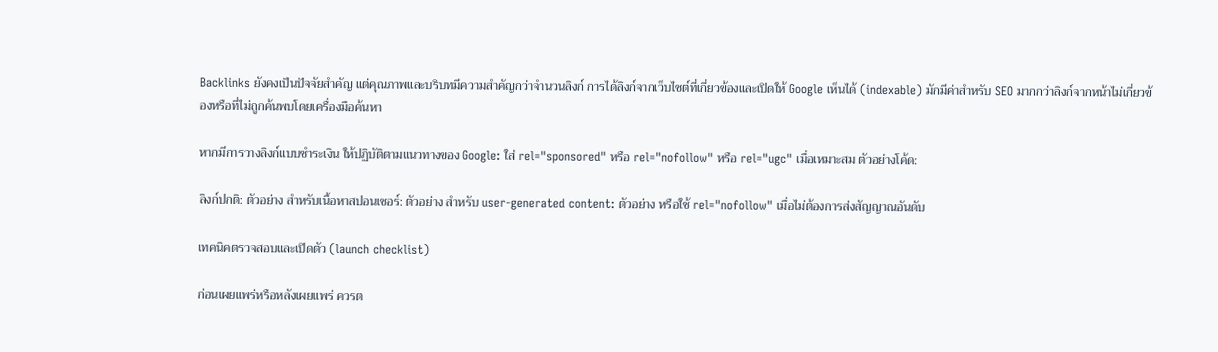Backlinks ยังคงเป็นปัจจัยสำคัญ แต่คุณภาพและบริบทมีความสำคัญกว่าจำนวนลิงก์ การได้ลิงก์จากเว็บไซต์ที่เกี่ยวข้องและเปิดให้ Google เห็นได้ (indexable) มักมีค่าสำหรับ SEO มากกว่าลิงก์จากหน้าไม่เกี่ยวข้องหรือที่ไม่ถูกค้นพบโดยเครื่องมือค้นหา

หากมีการวางลิงก์แบบชำระเงิน ให้ปฏิบัติตามแนวทางของ Google: ใส่ rel="sponsored" หรือ rel="nofollow" หรือ rel="ugc" เมื่อเหมาะสม ตัวอย่างโค้ด:

ลิงก์ปกติ: ตัวอย่าง สำหรับเนื้อหาสปอนเซอร์: ตัวอย่าง สำหรับ user-generated content: ตัวอย่าง หรือใช้ rel="nofollow" เมื่อไม่ต้องการส่งสัญญาณอันดับ

เทคนิคตรวจสอบและเปิดตัว (launch checklist)

ก่อนเผยแพร่หรือหลังเผยแพร่ ควรต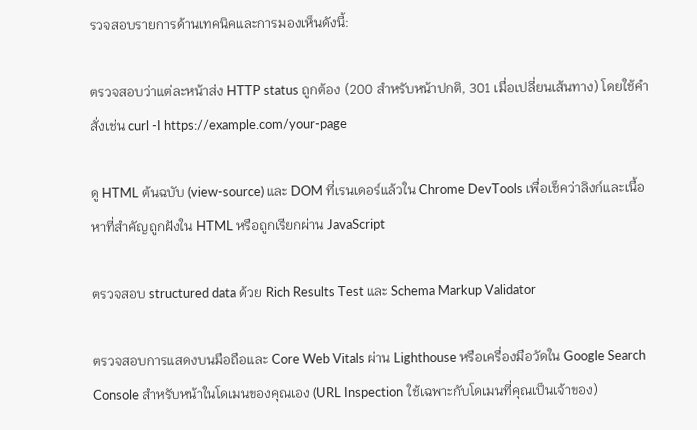รวจสอบรายการด้านเทคนิคและการมองเห็นดังนี้:

ตรวจสอบว่าแต่ละหน้าส่ง HTTP status ถูกต้อง (200 สำหรับหน้าปกติ, 301 เมื่อเปลี่ยนเส้นทาง) โดยใช้คำสั่งเช่น curl -I https://example.com/your-page

ดู HTML ต้นฉบับ (view-source) และ DOM ที่เรนเดอร์แล้วใน Chrome DevTools เพื่อเช็คว่าลิงก์และเนื้อหาที่สำคัญถูกฝังใน HTML หรือถูกเรียกผ่าน JavaScript

ตรวจสอบ structured data ด้วย Rich Results Test และ Schema Markup Validator

ตรวจสอบการแสดงบนมือถือและ Core Web Vitals ผ่าน Lighthouse หรือเครื่องมือวัดใน Google Search Console สำหรับหน้าในโดเมนของคุณเอง (URL Inspection ใช้เฉพาะกับโดเมนที่คุณเป็นเจ้าของ)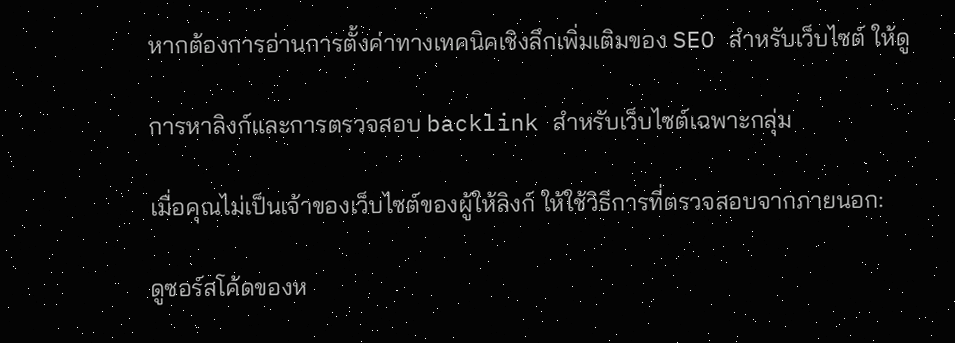หากต้องการอ่านการตั้งค่าทางเทคนิคเชิงลึกเพิ่มเติมของ SEO สำหรับเว็บไซต์ ให้ดู

การหาลิงก์และการตรวจสอบ backlink สำหรับเว็บไซต์เฉพาะกลุ่ม

เมื่อคุณไม่เป็นเจ้าของเว็บไซต์ของผู้ให้ลิงก์ ให้ใช้วิธีการที่ตรวจสอบจากภายนอก:

ดูซอร์สโค้ดของห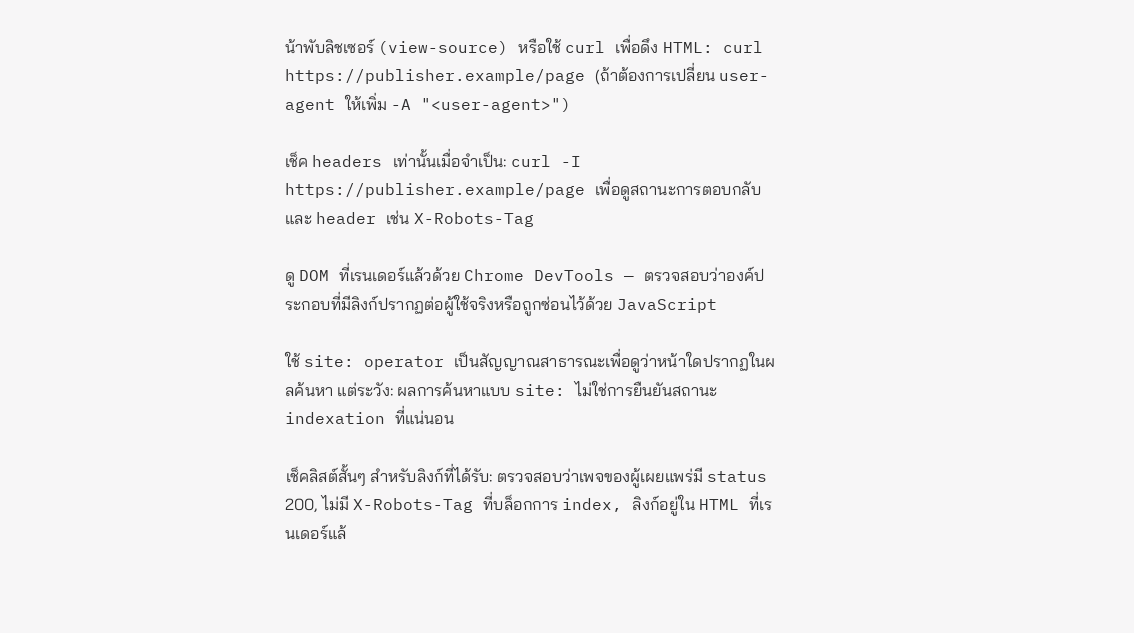น้าพับลิชเซอร์ (view-source) หรือใช้ curl เพื่อดึง HTML: curl https://publisher.example/page (ถ้าต้องการเปลี่ยน user-agent ให้เพิ่ม -A "<user-agent>")

เช็ค headers เท่านั้นเมื่อจำเป็น: curl -I https://publisher.example/page เพื่อดูสถานะการตอบกลับและ header เช่น X-Robots-Tag

ดู DOM ที่เรนเดอร์แล้วด้วย Chrome DevTools — ตรวจสอบว่าองค์ประกอบที่มีลิงก์ปรากฏต่อผู้ใช้จริงหรือถูกซ่อนไว้ด้วย JavaScript

ใช้ site: operator เป็นสัญญาณสาธารณะเพื่อดูว่าหน้าใดปรากฏในผลค้นหา แต่ระวัง: ผลการค้นหาแบบ site: ไม่ใช่การยืนยันสถานะ indexation ที่แน่นอน

เช็คลิสต์สั้นๆ สำหรับลิงก์ที่ได้รับ: ตรวจสอบว่าเพจของผู้เผยแพร่มี status 200, ไม่มี X-Robots-Tag ที่บล็อกการ index, ลิงก์อยู่ใน HTML ที่เรนเดอร์แล้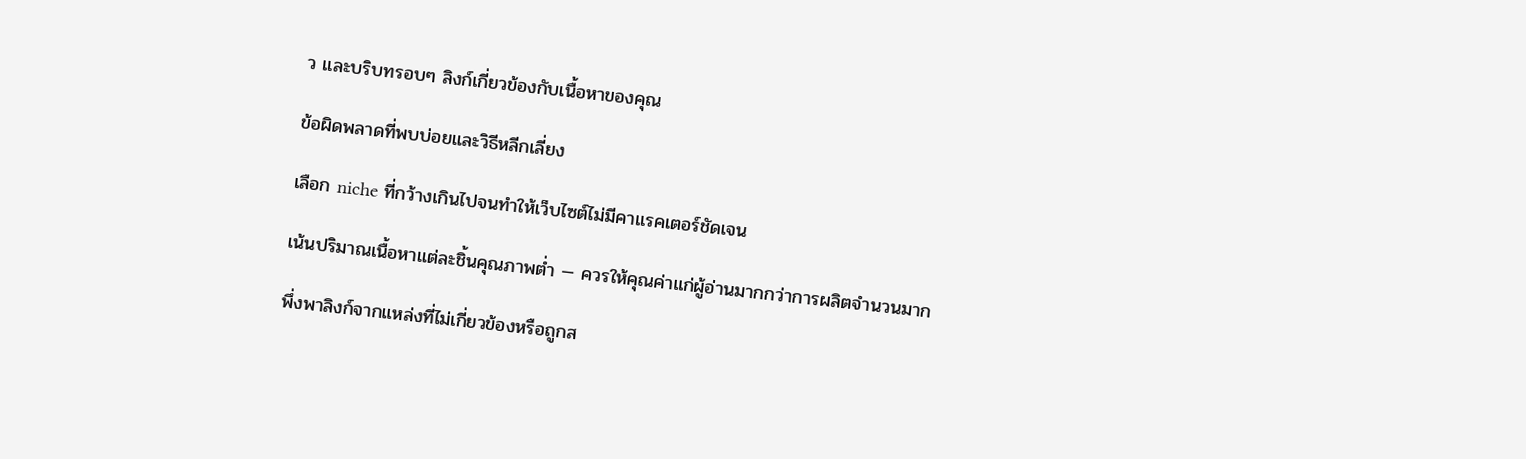ว และบริบทรอบๆ ลิงก์เกี่ยวข้องกับเนื้อหาของคุณ

ข้อผิดพลาดที่พบบ่อยและวิธีหลีกเลี่ยง

เลือก niche ที่กว้างเกินไปจนทำให้เว็บไซต์ไม่มีคาแรคเตอร์ชัดเจน

เน้นปริมาณเนื้อหาแต่ละชิ้นคุณภาพต่ำ — ควรให้คุณค่าแก่ผู้อ่านมากกว่าการผลิตจำนวนมาก

พึ่งพาลิงก์จากแหล่งที่ไม่เกี่ยวข้องหรือถูกส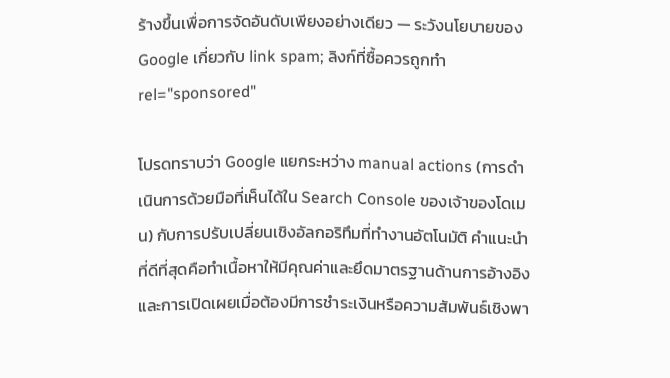ร้างขึ้นเพื่อการจัดอันดับเพียงอย่างเดียว — ระวังนโยบายของ Google เกี่ยวกับ link spam; ลิงก์ที่ซื้อควรถูกทำ rel="sponsored"

โปรดทราบว่า Google แยกระหว่าง manual actions (การดำเนินการด้วยมือที่เห็นได้ใน Search Console ของเจ้าของโดเมน) กับการปรับเปลี่ยนเชิงอัลกอริทึมที่ทำงานอัตโนมัติ คำแนะนำที่ดีที่สุดคือทำเนื้อหาให้มีคุณค่าและยึดมาตรฐานด้านการอ้างอิงและการเปิดเผยเมื่อต้องมีการชำระเงินหรือความสัมพันธ์เชิงพา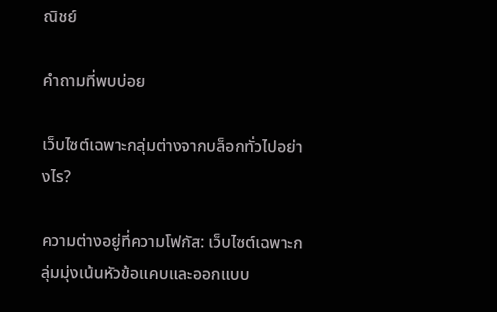ณิชย์

คำถามที่พบบ่อย

เว็บไซต์เฉพาะกลุ่มต่างจากบล็อกทั่วไปอย่างไร?

ความต่างอยู่ที่ความโฟกัส: เว็บไซต์เฉพาะกลุ่มมุ่งเน้นหัวข้อแคบและออกแบบ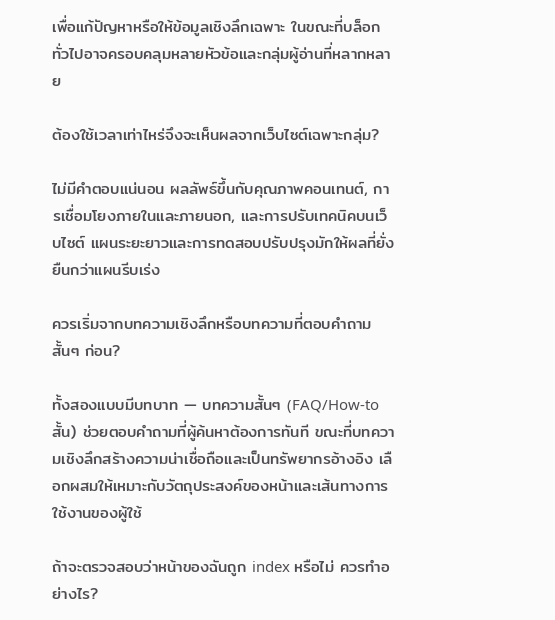เพื่อแก้ปัญหาหรือให้ข้อมูลเชิงลึกเฉพาะ ในขณะที่บล็อกทั่วไปอาจครอบคลุมหลายหัวข้อและกลุ่มผู้อ่านที่หลากหลาย

ต้องใช้เวลาเท่าไหร่จึงจะเห็นผลจากเว็บไซต์เฉพาะกลุ่ม?

ไม่มีคำตอบแน่นอน ผลลัพธ์ขึ้นกับคุณภาพคอนเทนต์, การเชื่อมโยงภายในและภายนอก, และการปรับเทคนิคบนเว็บไซต์ แผนระยะยาวและการทดสอบปรับปรุงมักให้ผลที่ยั่งยืนกว่าแผนรีบเร่ง

ควรเริ่มจากบทความเชิงลึกหรือบทความที่ตอบคำถามสั้นๆ ก่อน?

ทั้งสองแบบมีบทบาท — บทความสั้นๆ (FAQ/How-to สั้น) ช่วยตอบคำถามที่ผู้ค้นหาต้องการทันที ขณะที่บทความเชิงลึกสร้างความน่าเชื่อถือและเป็นทรัพยากรอ้างอิง เลือกผสมให้เหมาะกับวัตถุประสงค์ของหน้าและเส้นทางการใช้งานของผู้ใช้

ถ้าจะตรวจสอบว่าหน้าของฉันถูก index หรือไม่ ควรทำอย่างไร?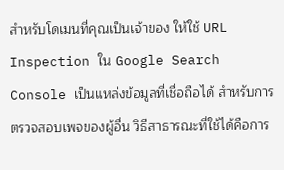สำหรับโดเมนที่คุณเป็นเจ้าของ ให้ใช้ URL Inspection ใน Google Search Console เป็นแหล่งข้อมูลที่เชื่อถือได้ สำหรับการตรวจสอบเพจของผู้อื่น วิธีสาธารณะที่ใช้ได้คือการ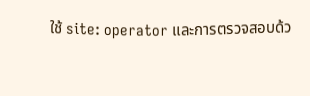ใช้ site: operator และการตรวจสอบด้ว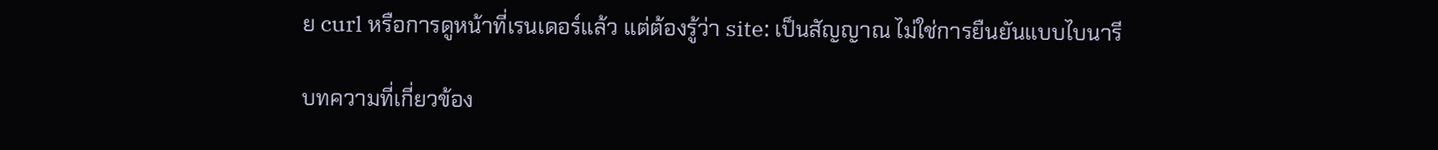ย curl หรือการดูหน้าที่เรนเดอร์แล้ว แต่ต้องรู้ว่า site: เป็นสัญญาณ ไม่ใช่การยืนยันแบบไบนารี

บทความที่เกี่ยวข้อง